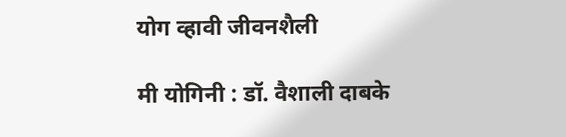योग व्हावी जीवनशैली

मी योगिनी : डॉ. वैशाली दाबके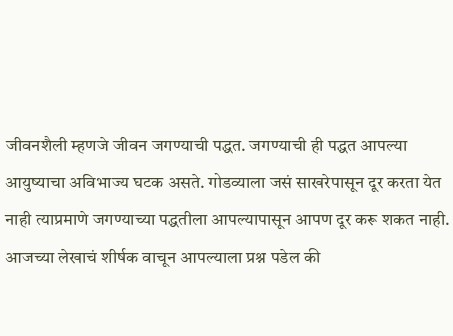जीवनशैली म्हणजे जीवन जगण्याची पद्धत. जगण्याची ही पद्धत आपल्या आयुष्याचा अविभाज्य घटक असते. गोडव्याला जसं साखरेपासून दूर करता येत नाही त्याप्रमाणे जगण्याच्या पद्धतीला आपल्यापासून आपण दूर करू शकत नाही.
आजच्या लेखाचं शीर्षक वाचून आपल्याला प्रश्न पडेल की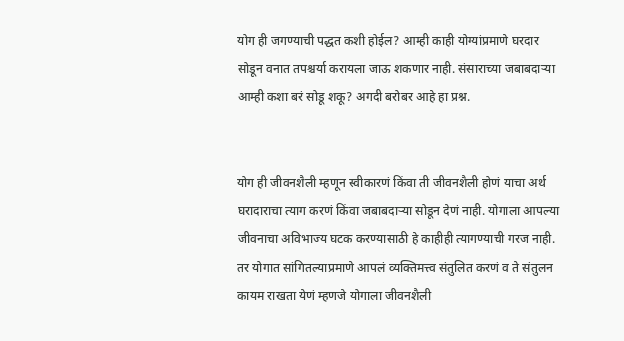योग ही जगण्याची पद्धत कशी होईल? आम्ही काही योग्यांप्रमाणे घरदार सोडून वनात तपश्चर्या करायला जाऊ शकणार नाही. संसाराच्या जबाबदाऱ्या आम्ही कशा बरं सोडू शकू? अगदी बरोबर आहे हा प्रश्न.


योग ही जीवनशैली म्हणून स्वीकारणं किंवा ती जीवनशैली होणं याचा अर्थ घरादाराचा त्याग करणं किंवा जबाबदाऱ्या सोडून देणं नाही. योगाला आपल्या जीवनाचा अविभाज्य घटक करण्यासाठी हे काहीही त्यागण्याची गरज नाही. तर योगात सांगितल्याप्रमाणे आपलं व्यक्तिमत्त्व संतुलित करणं व ते संतुलन कायम राखता येणं म्हणजे योगाला जीवनशैली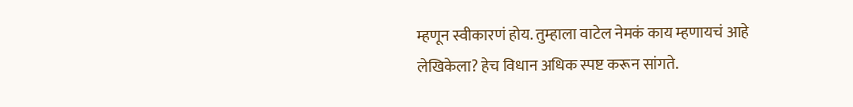म्हणून स्वीकारणं होय. तुम्हाला वाटेल नेमकं काय म्हणायचं आहे लेखिकेला? हेच विधान अधिक स्पष्ट करून सांगते.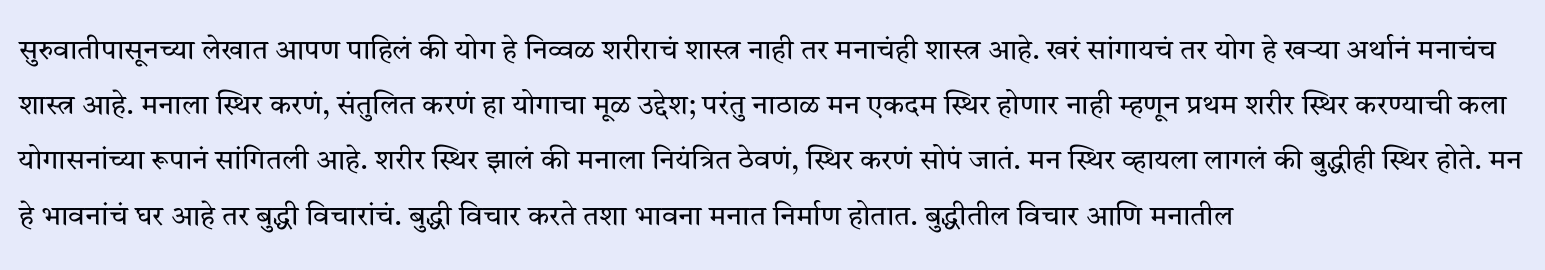सुरुवातीपासूनच्या लेखात आपण पाहिलं की योग हे निव्वळ शरीराचं शास्त्र नाही तर मनाचंही शास्त्र आहे. खरं सांगायचं तर योग हे खऱ्या अर्थानं मनाचंच शास्त्र आहे. मनाला स्थिर करणं, संतुलित करणं हा योगाचा मूळ उद्देश; परंतु नाठाळ मन एकदम स्थिर होणार नाही म्हणून प्रथम शरीर स्थिर करण्याची कला योगासनांच्या रूपानं सांगितली आहे. शरीर स्थिर झालं की मनाला नियंत्रित ठेवणं, स्थिर करणं सोपं जातं. मन स्थिर व्हायला लागलं की बुद्धीही स्थिर होते. मन हे भावनांचं घर आहे तर बुद्धी विचारांचं. बुद्धी विचार करते तशा भावना मनात निर्माण होतात. बुद्धीतील विचार आणि मनातील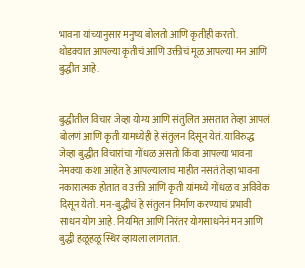भावना यांच्यानुसार मनुष्य बोलतो आणि कृतीही करतो. थोडक्यात आपल्या कृतीचं आणि उक्तीचं मूळ आपल्या मन आणि बुद्धीत आहे.


बुद्धीतील विचार जेव्हा योग्य आणि संतुलित असतात तेव्हा आपलं बोलणं आणि कृती यामध्येही हे संतुलन दिसून येतं. याविरुद्ध जेव्हा बुद्धीत विचारांचा गोंधळ असतो किंवा आपल्या भावना नेमक्या कशा आहेत हे आपल्यालाच माहीत नसतं तेव्हा भावना नकारात्मक होतात व उक्ती आणि कृती यांमध्ये गोंधळ व अविवेक दिसून येतो. मन-बुद्धीचं हे संतुलन निर्माण करण्याचं प्रभावी साधन योग आहे. नियमित आणि निरंतर योगसाधनेनं मन आणि बुद्धी हळूहळू स्थिर व्हायला लागतात.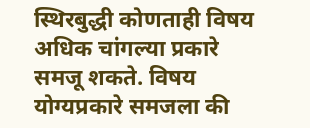स्थिरबुद्धी कोणताही विषय अधिक चांगल्या प्रकारे समजू शकते. विषय योग्यप्रकारे समजला की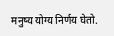मनुष्य योग्य निर्णय घेतो.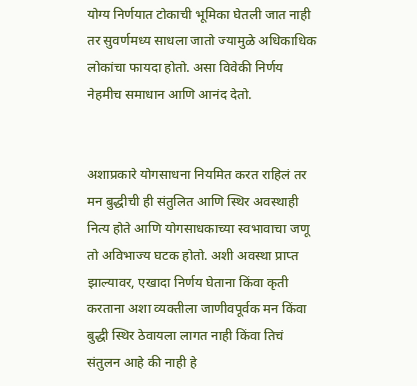योग्य निर्णयात टोकाची भूमिका घेतली जात नाही तर सुवर्णमध्य साधला जातो ज्यामुळे अधिकाधिक लोकांचा फायदा होतो. असा विवेकी निर्णय नेहमीच समाधान आणि आनंद देतो.


अशाप्रकारे योगसाधना नियमित करत राहिलं तर मन बुद्धीची ही संतुलित आणि स्थिर अवस्थाही नित्य होते आणि योगसाधकाच्या स्वभावाचा जणू तो अविभाज्य घटक होतो. अशी अवस्था प्राप्त झाल्यावर, एखादा निर्णय घेताना किंवा कृती करताना अशा व्यक्तीला जाणीवपूर्वक मन किंवा बुद्धी स्थिर ठेवायला लागत नाही किंवा तिचं संतुलन आहे की नाही हे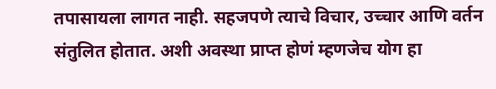तपासायला लागत नाही. सहजपणे त्याचे विचार, उच्चार आणि वर्तन संतुलित होतात. अशी अवस्था प्राप्त होणं म्हणजेच योग हा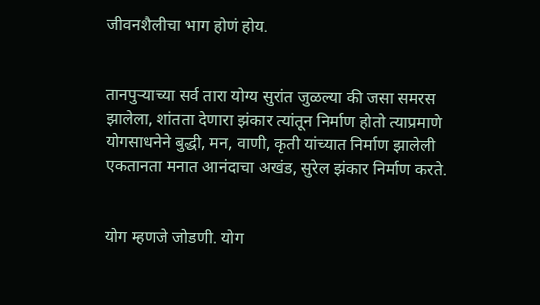जीवनशैलीचा भाग होणं होय.


तानपुऱ्याच्या सर्व तारा योग्य सुरांत जुळल्या की जसा समरस झालेला, शांतता देणारा झंकार त्यांतून निर्माण होतो त्याप्रमाणे योगसाधनेने बुद्धी, मन, वाणी, कृती यांच्यात निर्माण झालेली एकतानता मनात आनंदाचा अखंड, सुरेल झंकार निर्माण करते.


योग म्हणजे जोडणी. योग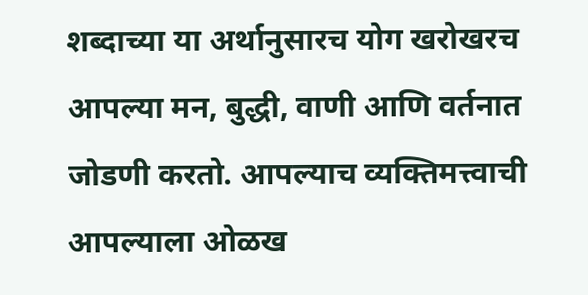शब्दाच्या या अर्थानुसारच योग खरोखरच आपल्या मन, बुद्धी, वाणी आणि वर्तनात जोडणी करतो. आपल्याच व्यक्तिमत्त्वाची आपल्याला ओळख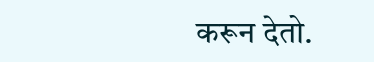करून देतो.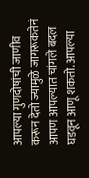आपल्या गुणदोषांची जाणीव करून देतो ज्यामुळे जागरूकतेनं आपण आपल्यात चांगले बदल घडवून आणू शकतो. आपल्या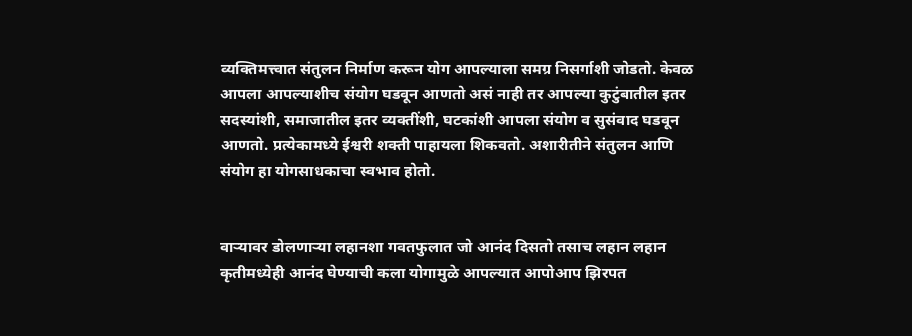व्यक्तिमत्त्वात संतुलन निर्माण करून योग आपल्याला समग्र निसर्गाशी जोडतो. केवळ आपला आपल्याशीच संयोग घडवून आणतो असं नाही तर आपल्या कुटुंबातील इतर सदस्यांशी, समाजातील इतर व्यक्तींशी, घटकांशी आपला संयोग व सुसंवाद घडवून आणतो. प्रत्येकामध्ये ईश्वरी शक्ती पाहायला शिकवतो. अशारीतीने संतुलन आणि संयोग हा योगसाधकाचा स्वभाव होतो.


वाऱ्यावर डोलणाऱ्या लहानशा गवतफुलात जो आनंद दिसतो तसाच लहान लहान कृतीमध्येही आनंद घेण्याची कला योगामुळे आपल्यात आपोआप झिरपत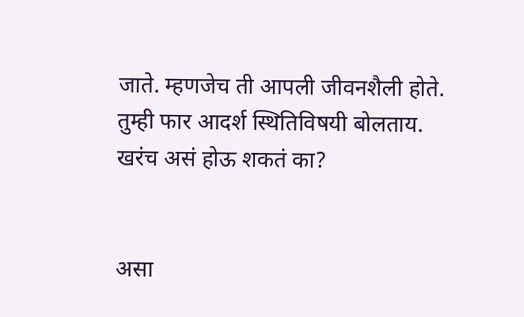जाते. म्हणजेच ती आपली जीवनशैली होते. तुम्ही फार आदर्श स्थितिविषयी बोलताय. खरंच असं होऊ शकतं का?


असा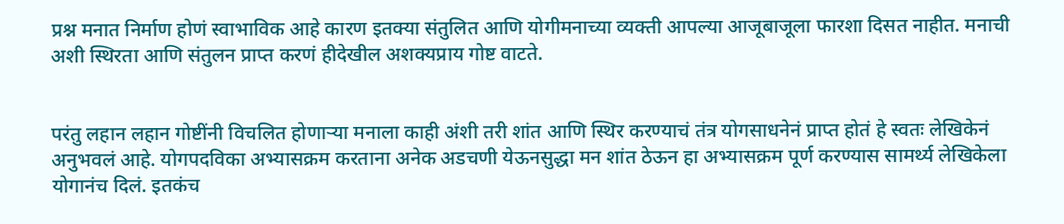प्रश्न मनात निर्माण होणं स्वाभाविक आहे कारण इतक्या संतुलित आणि योगीमनाच्या व्यक्ती आपल्या आजूबाजूला फारशा दिसत नाहीत. मनाची अशी स्थिरता आणि संतुलन प्राप्त करणं हीदेखील अशक्यप्राय गोष्ट वाटते.


परंतु लहान लहान गोष्टींनी विचलित होणाऱ्या मनाला काही अंशी तरी शांत आणि स्थिर करण्याचं तंत्र योगसाधनेनं प्राप्त होतं हे स्वतः लेखिकेनं अनुभवलं आहे. योगपदविका अभ्यासक्रम करताना अनेक अडचणी येऊनसुद्धा मन शांत ठेऊन हा अभ्यासक्रम पूर्ण करण्यास सामर्थ्य लेखिकेला योगानंच दिलं. इतकंच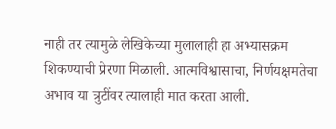नाही तर त्यामुळे लेखिकेच्या मुलालाही हा अभ्यासक्रम शिकण्याची प्रेरणा मिळाली. आत्मविश्वासाचा, निर्णयक्षमतेचा अभाव या त्रुटींवर त्यालाही मात करता आली.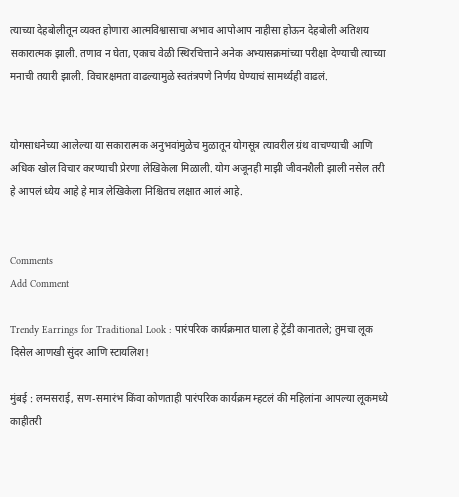त्याच्या देहबोलीतून व्यक्त होणारा आत्मविश्वासाचा अभाव आपोआप नाहीसा होऊन देहबोली अतिशय सकारात्मक झाली. तणाव न घेता, एकाच वेळी स्थिरचित्ताने अनेक अभ्यासक्रमांच्या परीक्षा देण्याची त्याच्या मनाची तयारी झाली. विचारक्षमता वाढल्यामुळे स्वतंत्रपणे निर्णय घेण्याचं सामर्थ्यही वाढलं.


योगसाधनेच्या आलेल्या या सकारात्मक अनुभवांमुळेच मुळातून योगसूत्र त्यावरील ग्रंथ वाचण्याची आणि अधिक खोल विचार करण्याची प्रेरणा लेखिकेला मिळाली. योग अजूनही माझी जीवनशैली झाली नसेल तरी हे आपलं ध्येय आहे हे मात्र लेखिकेला निश्चितच लक्षात आलं आहे.


Comments
Add Comment

Trendy Earrings for Traditional Look : पारंपरिक कार्यक्रमात घाला हे ट्रेंडी कानातले; तुमचा लूक दिसेल आणखी सुंदर आणि स्टायलिश!

मुंबई : लग्नसराई, सण-समारंभ किंवा कोणताही पारंपरिक कार्यक्रम म्हटलं की महिलांना आपल्या लूकमध्ये काहीतरी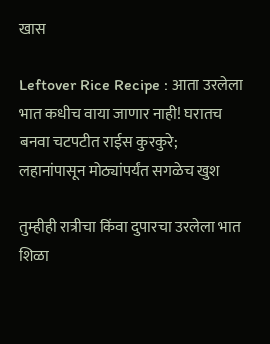खास

Leftover Rice Recipe : आता उरलेला भात कधीच वाया जाणार नाही! घरातच बनवा चटपटीत राईस कुरकुरे; लहानांपासून मोठ्यांपर्यंत सगळेच खुश

तुम्हीही रात्रीचा किंवा दुपारचा उरलेला भात शिळा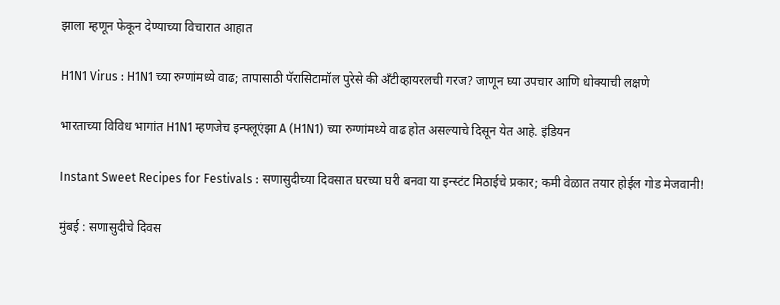झाला म्हणून फेकून देण्याच्या विचारात आहात

H1N1 Virus : H1N1 च्या रुग्णांमध्ये वाढ; तापासाठी पॅरासिटामॉल पुरेसे की अँटीव्हायरलची गरज? जाणून घ्या उपचार आणि धोक्याची लक्षणे

भारताच्या विविध भागांत H1N1 म्हणजेच इन्फ्लूएंझा A (H1N1) च्या रुग्णांमध्ये वाढ होत असल्याचे दिसून येत आहे. इंडियन

Instant Sweet Recipes for Festivals : सणासुदीच्या दिवसात घरच्या घरी बनवा या इन्स्टंट मिठाईचे प्रकार; कमी वेळात तयार होईल गोड मेजवानी!

मुंबई : सणासुदीचे दिवस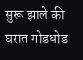सुरू झाले की घरात गोडधोड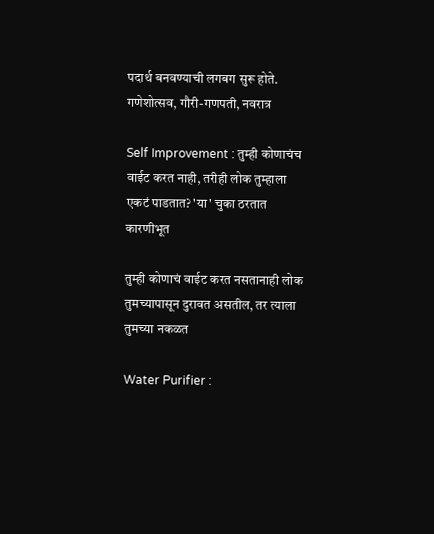पदार्थ बनवण्याची लगबग सुरू होते. गणेशोत्सव, गौरी-गणपती, नवरात्र

Self Improvement : तुम्ही कोणाचंच वाईट करत नाही, तरीही लोक तुम्हाला एकटं पाडतात? 'या' चुका ठरतात कारणीभूत

तुम्ही कोणाचं वाईट करत नसतानाही लोक तुमच्यापासून दुरावत असतील, तर त्याला तुमच्या नकळत

Water Purifier :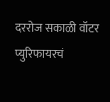दररोज सकाळी वॉटर प्युरिफायरचं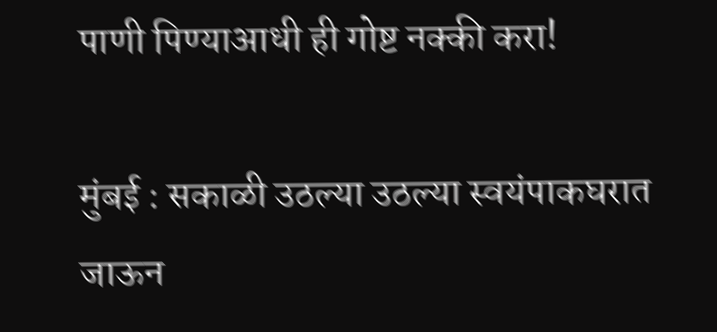पाणी पिण्याआधी ही गोष्ट नक्की करा!

मुंबई : सकाळी उठल्या उठल्या स्वयंपाकघरात जाऊन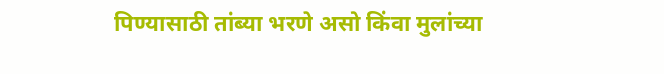पिण्यासाठी तांब्या भरणे असो किंवा मुलांच्या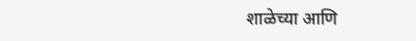शाळेच्या आणि